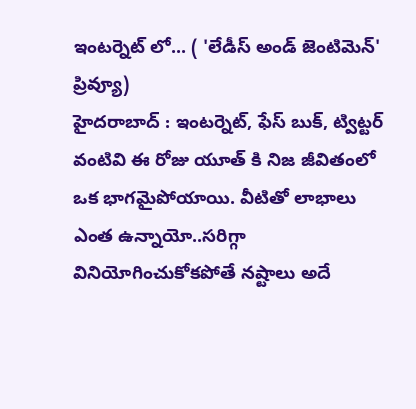ఇంటర్నెట్ లో... ( 'లేడీస్ అండ్ జెంటిమెన్' ప్రివ్యూ)
హైదరాబాద్ : ఇంటర్నెట్, ఫేస్ బుక్, ట్విట్టర్ వంటివి ఈ రోజు యూత్ కి నిజ జీవితంలో ఒక భాగమైపోయాయి. వీటితో లాభాలు ఎంత ఉన్నాయో..సరిగ్గా వినియోగించుకోకపోతే నష్టాలు అదే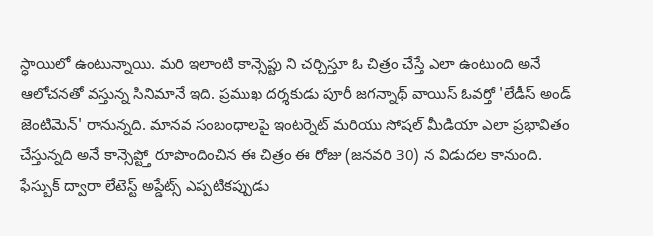స్ధాయిలో ఉంటున్నాయి. మరి ఇలాంటి కాన్సెప్టు ని చర్చిస్తూ ఓ చిత్రం చేస్తే ఎలా ఉంటుంది అనే ఆలోచనతో వస్తున్న సినిమానే ఇది. ప్రముఖ దర్శకుడు పూరీ జగన్నాథ్ వాయిస్ ఓవర్తో 'లేడీస్ అండ్ జెంటిమెన్' రానున్నది. మానవ సంబంధాలపై ఇంటర్నెట్ మరియు సోషల్ మీడియా ఎలా ప్రభావితం చేస్తున్నది అనే కాన్సెప్ట్తో రూపొందించిన ఈ చిత్రం ఈ రోజు (జనవరి 30) న విడుదల కానుంది.
ఫేస్బుక్ ద్వారా లేటెస్ట్ అప్డేట్స్ ఎప్పటికప్పుడు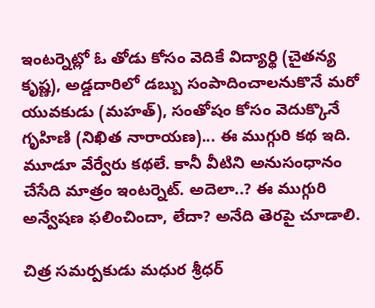ఇంటర్నెట్లో ఓ తోడు కోసం వెదికే విద్యార్థి (చైతన్య కృష్ణ), అడ్డదారిలో డబ్బు సంపాదించాలనుకొనే మరో యువకుడు (మహత్), సంతోషం కోసం వెదుక్కొనే గృహిణి (నిఖిత నారాయణ)... ఈ ముగ్గురి కథ ఇది. మూడూ వేర్వేరు కథలే. కానీ వీటిని అనుసంధానం చేసేది మాత్రం ఇంటర్నెట్. అదెలా..? ఈ ముగ్గురి అన్వేషణ ఫలించిందా, లేదా? అనేది తెరపై చూడాలి.

చిత్ర సమర్పకుడు మధుర శ్రీధర్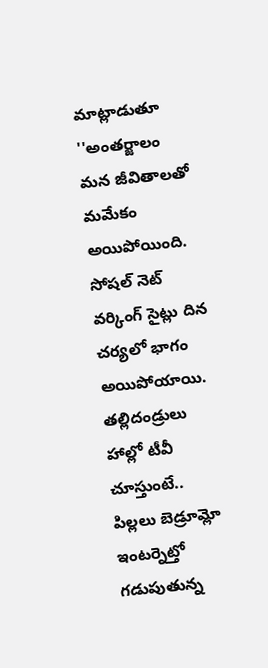మాట్లాడుతూ ''అంతర్జాలం మన జీవితాలతో మమేకం అయిపోయింది. సోషల్ నెట్ వర్కింగ్ సైట్లు దిన చర్యలో భాగం అయిపోయాయి. తల్లిదండ్రులు హాల్లో టీవీ చూస్తుంటే.. పిల్లలు బెడ్రూమ్లో ఇంటర్నెట్తో గడుపుతున్న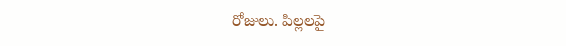రోజులు. పిల్లలపై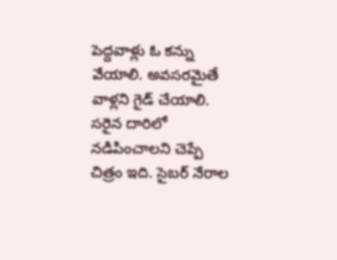పెద్దవాళ్లు ఓ కన్ను వేయాలి. అవసరమైతే వాళ్లని గైడ్ చేయాలి. సరైన దారిలో నడిపించాలని చెప్పే చిత్రం ఇది. సైబర్ నేరాల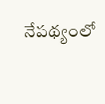నేపథ్యంలో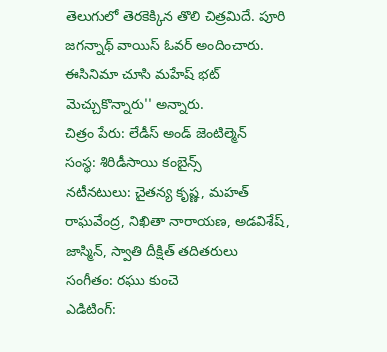తెలుగులో తెరకెక్కిన తొలి చిత్రమిదే. పూరి జగన్నాథ్ వాయిస్ ఓవర్ అందించారు. ఈసినిమా చూసి మహేష్ భట్ మెచ్చుకొన్నారు'' అన్నారు.
చిత్రం పేరు: లేడీస్ అండ్ జెంటిల్మెన్
సంస్థ: శిరిడీసాయి కంబైన్స్
నటీనటులు: చైతన్య కృష్ణ, మహత్ రాఘవేంద్ర, నిఖితా నారాయణ, అడవిశేష్, జాస్మిన్, స్వాతి దీక్షిత్ తదితరులు
సంగీతం: రఘు కుంచె
ఎడిటింగ్: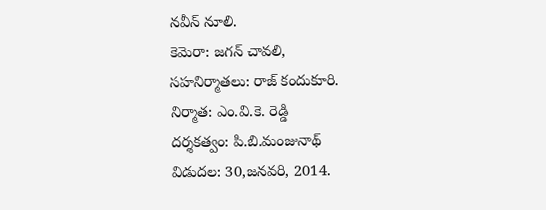నవీన్ నూలి.
కెమెరా: జగన్ చావలి,
సహనిర్మాతలు: రాజ్ కందుకూరి.
నిర్మాత: ఎం.వి.కె. రెడ్డి
దర్శకత్వం: పి.బి.మంజునాథ్
విడుదల: 30,జనవరి, 2014.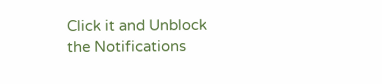Click it and Unblock the Notifications